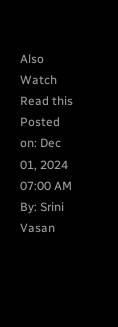Also Watch
Read this
Posted on: Dec 01, 2024 07:00 AM
By: Srini Vasan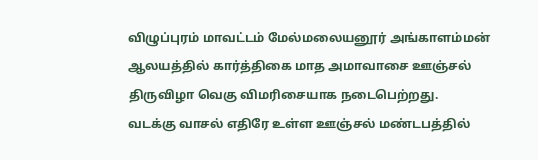விழுப்புரம் மாவட்டம் மேல்மலையனூர் அங்காளம்மன் ஆலயத்தில் கார்த்திகை மாத அமாவாசை ஊஞ்சல் திருவிழா வெகு விமரிசையாக நடைபெற்றது.
வடக்கு வாசல் எதிரே உள்ள ஊஞ்சல் மண்டபத்தில்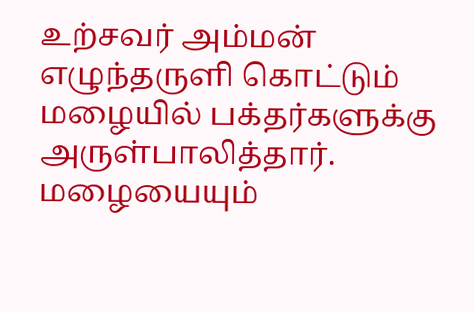உற்சவர் அம்மன் எழுந்தருளி கொட்டும் மழையில் பக்தர்களுக்கு அருள்பாலித்தார். மழையையும்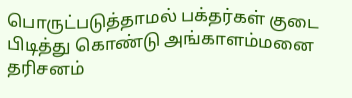பொருட்படுத்தாமல் பக்தர்கள் குடை பிடித்து கொண்டு அங்காளம்மனை தரிசனம்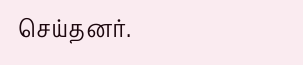செய்தனர்.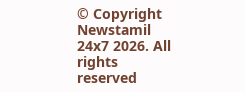© Copyright Newstamil 24x7 2026. All rights reserved